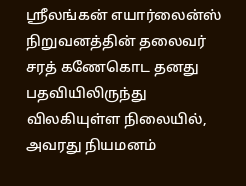ஸ்ரீலங்கன் எயார்லைன்ஸ் நிறுவனத்தின் தலைவர் சரத் கணேகொட தனது பதவியிலிருந்து விலகியுள்ள நிலையில், அவரது நியமனம்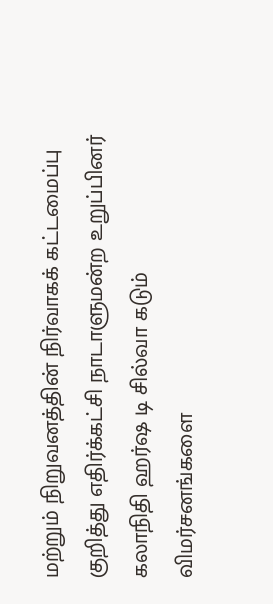மற்றும் நிறுவனத்தின் நிர்வாகக் கட்டமைப்பு குறித்து எதிர்க்கட்சி நாடாளுமன்ற உறுப்பினர் கலாநிதி ஹர்ஷ டி சில்வா கடும் விமர்சனங்களை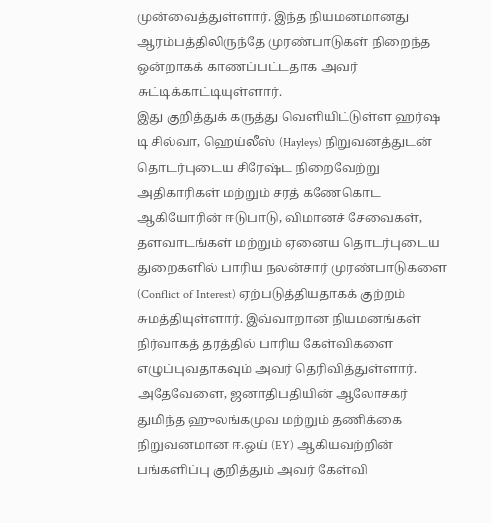முன்வைத்துள்ளார். இந்த நியமனமானது ஆரம்பத்திலிருந்தே முரண்பாடுகள் நிறைந்த ஒன்றாகக் காணப்பட்டதாக அவர் சுட்டிக்காட்டியுள்ளார்.
இது குறித்துக் கருத்து வெளியிட்டுள்ள ஹர்ஷ டி சில்வா, ஹெய்லீஸ் (Hayleys) நிறுவனத்துடன் தொடர்புடைய சிரேஷ்ட நிறைவேற்று அதிகாரிகள் மற்றும் சரத் கணேகொட ஆகியோரின் ஈடுபாடு, விமானச் சேவைகள், தளவாடங்கள் மற்றும் ஏனைய தொடர்புடைய துறைகளில் பாரிய நலன்சார் முரண்பாடுகளை (Conflict of Interest) ஏற்படுத்தியதாகக் குற்றம் சுமத்தியுள்ளார். இவ்வாறான நியமனங்கள் நிர்வாகத் தரத்தில் பாரிய கேள்விகளை எழுப்புவதாகவும் அவர் தெரிவித்துள்ளார்.
அதேவேளை, ஜனாதிபதியின் ஆலோசகர் துமிந்த ஹுலங்கமுவ மற்றும் தணிக்கை நிறுவனமான ஈ.ஒய் (EY) ஆகியவற்றின் பங்களிப்பு குறித்தும் அவர் கேள்வி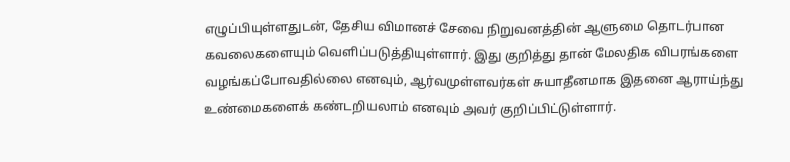எழுப்பியுள்ளதுடன், தேசிய விமானச் சேவை நிறுவனத்தின் ஆளுமை தொடர்பான கவலைகளையும் வெளிப்படுத்தியுள்ளார். இது குறித்து தான் மேலதிக விபரங்களை வழங்கப்போவதில்லை எனவும், ஆர்வமுள்ளவர்கள் சுயாதீனமாக இதனை ஆராய்ந்து உண்மைகளைக் கண்டறியலாம் எனவும் அவர் குறிப்பிட்டுள்ளார்.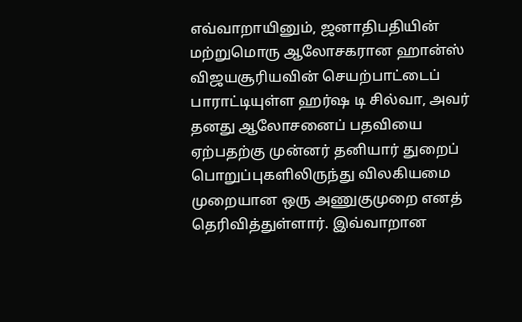எவ்வாறாயினும், ஜனாதிபதியின் மற்றுமொரு ஆலோசகரான ஹான்ஸ் விஜயசூரியவின் செயற்பாட்டைப் பாராட்டியுள்ள ஹர்ஷ டி சில்வா, அவர் தனது ஆலோசனைப் பதவியை ஏற்பதற்கு முன்னர் தனியார் துறைப் பொறுப்புகளிலிருந்து விலகியமை முறையான ஒரு அணுகுமுறை எனத் தெரிவித்துள்ளார். இவ்வாறான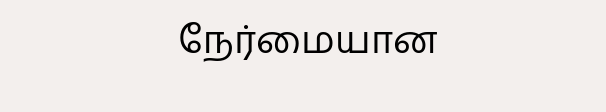நேர்மையான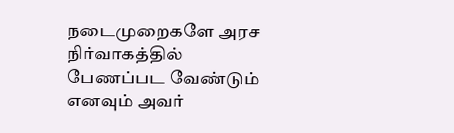நடைமுறைகளே அரச நிர்வாகத்தில் பேணப்பட வேண்டும் எனவும் அவர்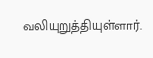வலியுறுத்தியுள்ளார்.